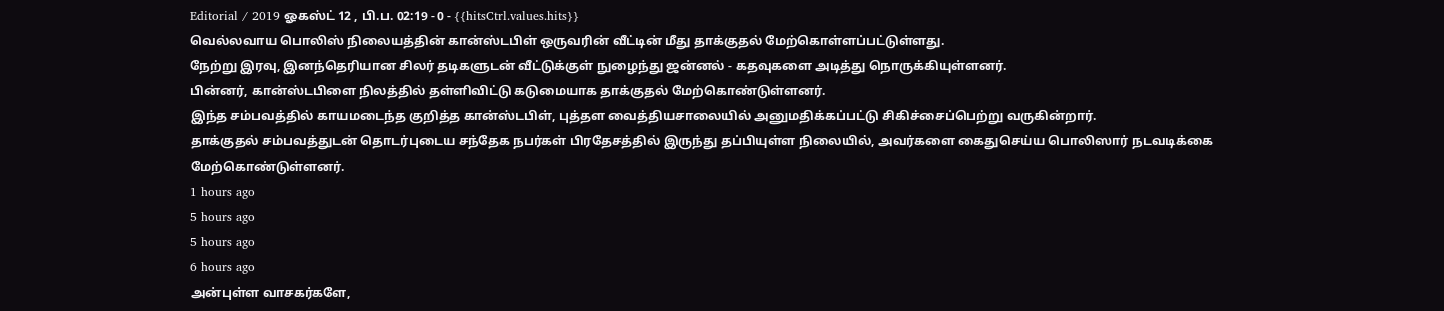Editorial / 2019 ஓகஸ்ட் 12 , பி.ப. 02:19 - 0 - {{hitsCtrl.values.hits}}
வெல்லவாய பொலிஸ் நிலையத்தின் கான்ஸ்டபிள் ஒருவரின் வீட்டின் மீது தாக்குதல் மேற்கொள்ளப்பட்டுள்ளது.
நேற்று இரவு, இனந்தெரியான சிலர் தடிகளுடன் வீட்டுக்குள் நுழைந்து ஜன்னல் - கதவுகளை அடித்து நொருக்கியுள்ளனர்.
பின்னர், கான்ஸ்டபிளை நிலத்தில் தள்ளிவிட்டு கடுமையாக தாக்குதல் மேற்கொண்டுள்ளனர்.
இந்த சம்பவத்தில் காயமடைந்த குறித்த கான்ஸ்டபிள், புத்தள வைத்தியசாலையில் அனுமதிக்கப்பட்டு சிகிச்சைப்பெற்று வருகின்றார்.
தாக்குதல் சம்பவத்துடன் தொடர்புடைய சந்தேக நபர்கள் பிரதேசத்தில் இருந்து தப்பியுள்ள நிலையில், அவர்களை கைதுசெய்ய பொலிஸார் நடவடிக்கை மேற்கொண்டுள்ளனர்.
1 hours ago
5 hours ago
5 hours ago
6 hours ago
அன்புள்ள வாசகர்களே,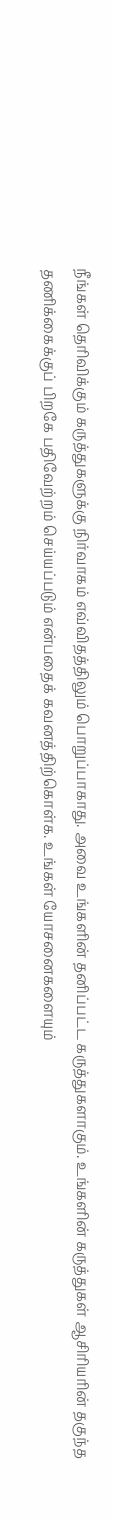நீங்கள் தெரிவிக்கும் கருத்துகளுக்கு நிர்வாகம் எவ்விதத்திலும் பொறுப்பாகாது. அவை உங்களின் தனிப்பட்ட கருத்துகளாகும். உங்களின் கருத்துகள் ஆசிரியரின் தகுந்த தணிக்கைக்குப் பிறகே பதிவேற்றம் செய்யப்படும் என்பதைக் கவனத்திற்கொள்க. உங்கள் யோசனைகளையும்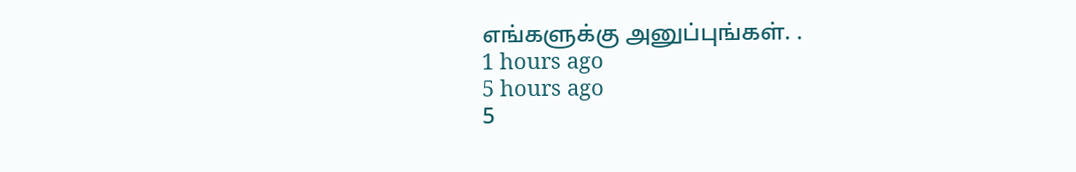எங்களுக்கு அனுப்புங்கள். .
1 hours ago
5 hours ago
5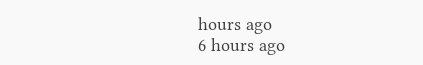hours ago
6 hours ago